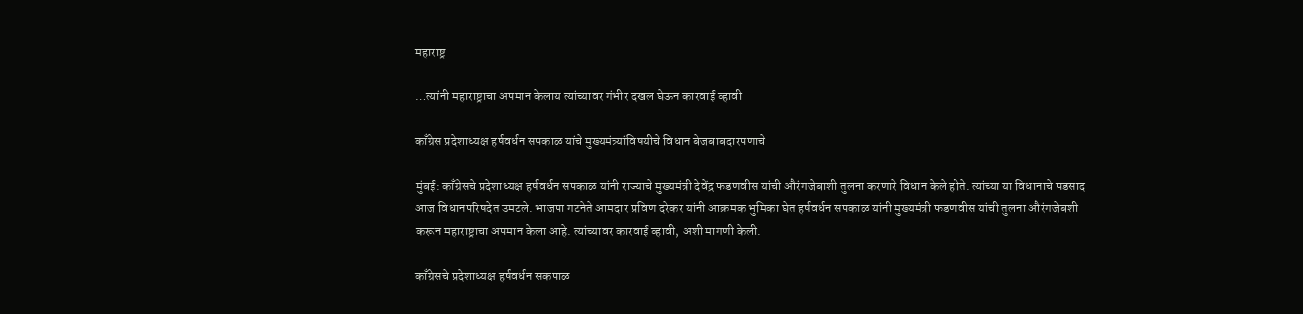महाराष्ट्र

…त्यांनी महाराष्ट्राचा अपमान केलाय त्यांच्यावर गंभीर दखल घेऊन कारवाई व्हावी

काँग्रेस प्रदेशाध्यक्ष हर्षवर्धन सपकाळ यांचे मुख्यमंत्र्यांविषयीचे विधान बेजबाबदारपणाचे

मुंबई: काँग्रेसचे प्रदेशाध्यक्ष हर्षवर्धन सपकाळ यांनी राज्याचे मुख्यमंत्री देवेंद्र फडणवीस यांची औरंगजेबाशी तुलना करणारे विधान केले होते. त्यांच्या या विधानाचे पडसाद आज विधानपरिषदेत उमटले. भाजपा गटनेते आमदार प्रविण दरेकर यांनी आक्रमक भुमिका घेत हर्षवर्धन सपकाळ यांनी मुख्यमंत्री फडणवीस यांची तुलना औरंगजेबशी करून महाराष्ट्राचा अपमान केला आहे. त्यांच्यावर कारवाई व्हावी, अशी मागणी केली.

काँग्रेसचे प्रदेशाध्यक्ष हर्षवर्धन सकपाळ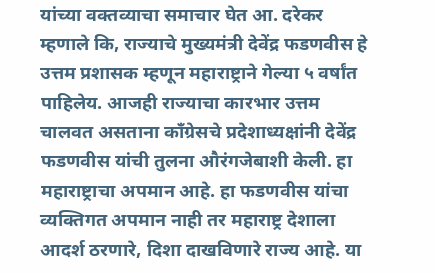यांच्या वक्तव्याचा समाचार घेत आ. दरेकर म्हणाले कि, राज्याचे मुख्यमंत्री देवेंद्र फडणवीस हे उत्तम प्रशासक म्हणून महाराष्ट्राने गेल्या ५ वर्षांत पाहिलेय. आजही राज्याचा कारभार उत्तम चालवत असताना काँग्रेसचे प्रदेशाध्यक्षांनी देवेंद्र फडणवीस यांची तुलना औरंगजेबाशी केली. हा महाराष्ट्राचा अपमान आहे. हा फडणवीस यांचा व्यक्तिगत अपमान नाही तर महाराष्ट्र देशाला आदर्श ठरणारे, दिशा दाखविणारे राज्य आहे. या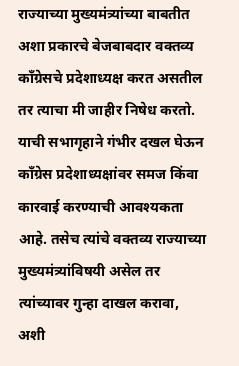राज्याच्या मुख्यमंत्र्यांच्या बाबतीत अशा प्रकारचे बेजबाबदार वक्तव्य काँग्रेसचे प्रदेशाध्यक्ष करत असतील तर त्याचा मी जाहीर निषेध करतो. याची सभागृहाने गंभीर दखल घेऊन काँग्रेस प्रदेशाध्यक्षांवर समज किंवा कारवाई करण्याची आवश्यकता आहे. तसेच त्यांचे वक्तव्य राज्याच्या मुख्यमंत्र्यांविषयी असेल तर त्यांच्यावर गुन्हा दाखल करावा, अशी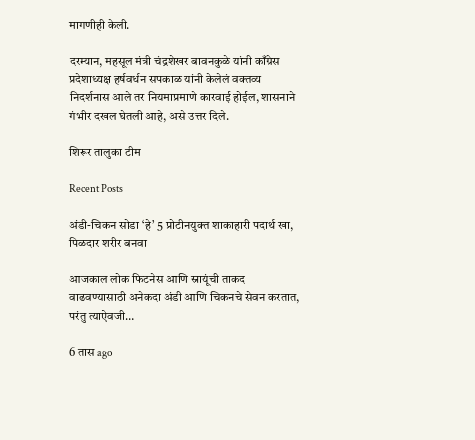मागणीही केली.

दरम्यान, महसूल मंत्री चंद्रशेखर बावनकुळे यांनी काँग्रेस प्रदेशाध्यक्ष हर्षवर्धन सपकाळ यांनी केलेलं वक्तव्य निदर्शनास आले तर नियमाप्रमाणे कारवाई होईल, शासनाने गंभीर दखल घेतली आहे, असे उत्तर दिले.

शिरूर तालुका टीम

Recent Posts

अंडी-चिकन सोडा ‘हे’ 5 प्रोटीनयुक्त शाकाहारी पदार्थ खा, पिळदार शरीर बनवा

आजकाल लोक फिटनेस आणि स्नायूंची ताकद वाढवण्यासाठी अनेकदा अंडी आणि चिकनचे सेवन करतात, परंतु त्याऐवजी…

6 तास ago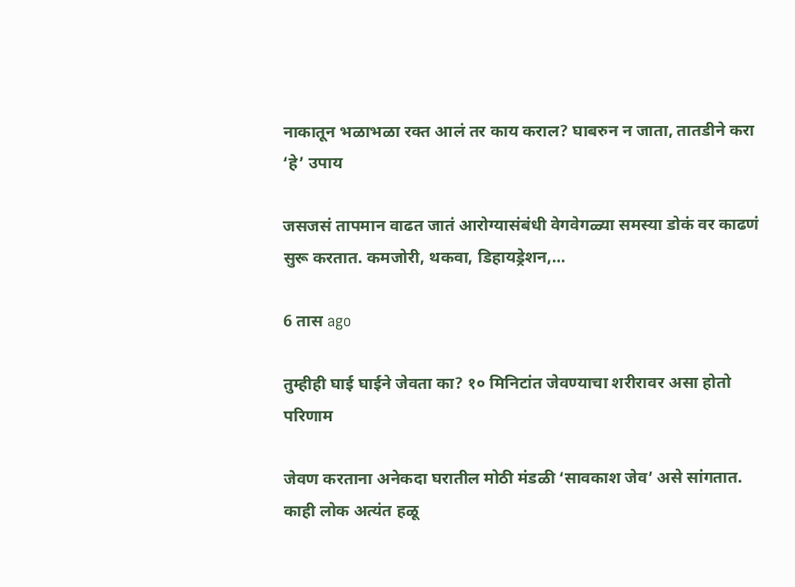नाकातून भळाभळा रक्त आलं तर काय कराल? घाबरुन न जाता, तातडीने करा ‘हे’ उपाय

जसजसं तापमान वाढत जातं आरोग्यासंबंधी वेगवेगळ्या समस्या डोकं वर काढणं सुरू करतात. कमजोरी, थकवा, डिहायड्रेशन,…

6 तास ago

तुम्हीही घाई घाईने जेवता का? १० मिनिटांत जेवण्याचा शरीरावर असा होतो परिणाम

जेवण करताना अनेकदा घरातील मोठी मंडळी ‘सावकाश जेव’ असे सांगतात. काही लोक अत्यंत हळू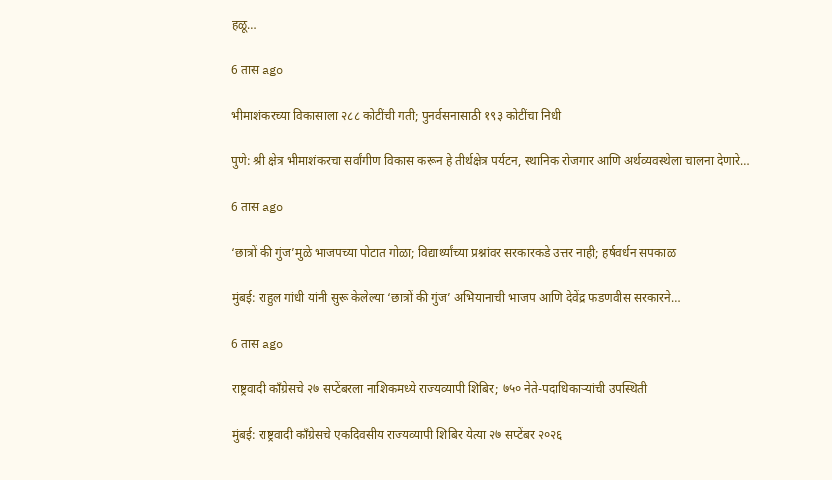हळू…

6 तास ago

भीमाशंकरच्या विकासाला २८८ कोटींची गती; पुनर्वसनासाठी १९३ कोटींचा निधी

पुणे: श्री क्षेत्र भीमाशंकरचा सर्वांगीण विकास करून हे तीर्थक्षेत्र पर्यटन, स्थानिक रोजगार आणि अर्थव्यवस्थेला चालना देणारे…

6 तास ago

‘छात्रों की गुंज’मुळे भाजपच्या पोटात गोळा; विद्यार्थ्यांच्या प्रश्नांवर सरकारकडे उत्तर नाही; हर्षवर्धन सपकाळ

मुंबई: राहुल गांधी यांनी सुरू केलेल्या ‘छात्रों की गुंज’ अभियानाची भाजप आणि देवेंद्र फडणवीस सरकारने…

6 तास ago

राष्ट्रवादी काँग्रेसचे २७ सप्टेंबरला नाशिकमध्ये राज्यव्यापी शिबिर; ७५० नेते-पदाधिकाऱ्यांची उपस्थिती

मुंबई: राष्ट्रवादी काँग्रेसचे एकदिवसीय राज्यव्यापी शिबिर येत्या २७ सप्टेंबर २०२६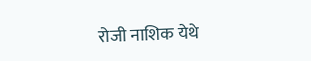रोजी नाशिक येथे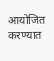आयोजित करण्यात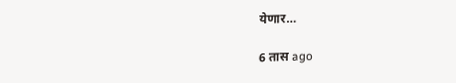येणार…

6 तास ago